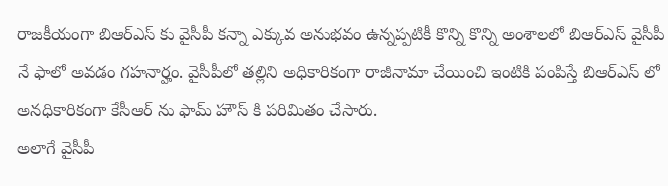రాజకీయంగా బిఆర్ఎస్ కు వైసీపీ కన్నా ఎక్కువ అనుభవం ఉన్నప్పటికీ కొన్ని కొన్ని అంశాలలో బిఆర్ఎస్ వైసీపీ నే ఫాలో అవడం గహనార్హం. వైసీపీలో తల్లిని అధికారికంగా రాజీనామా చేయించి ఇంటికి పంపిస్తే బిఆర్ఎస్ లో అనధికారికంగా కేసీఆర్ ను ఫామ్ హౌస్ కి పరిమితం చేసారు.
అలాగే వైసీపీ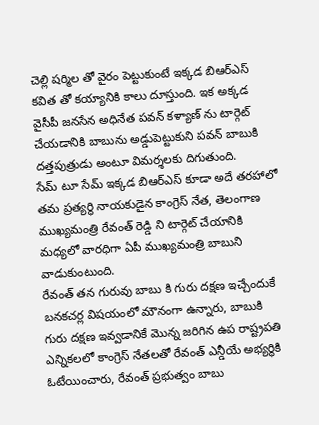చెల్లి షర్మిల తో వైరం పెట్టుకుంటే ఇక్కడ బిఆర్ఎస్ కవిత తో కయ్యానికి కాలు దూస్తుంది. ఇక అక్కడ వైసీపీ జనసేన అధినేత పవన్ కళ్యాణ్ ను టార్గెట్ చేయడానికి బాబును అడ్డుపెట్టుకుని పవన్ బాబుకి దత్తపుత్రుడు అంటూ విమర్శలకు దిగుతుంది.
సేమ్ టూ సేమ్ ఇక్కడ బిఆర్ఎస్ కూడా అదే తరహాలో తమ ప్రత్యర్థి నాయకుడైన కాంగ్రెస్ నేత, తెలంగాణ ముఖ్యమంత్రి రేవంత్ రెడ్డి ని టార్గెట్ చేయానికి మధ్యలో వారధిగా ఏపీ ముఖ్యమంత్రి బాబుని వాడుకుంటుంది.
రేవంత్ తన గురువు బాబు కి గురు దక్షణ ఇచ్చేందుకే బనకచర్ల విషయంలో మౌనంగా ఉన్నారు, బాబుకి గురు దక్షణ ఇవ్వడానికే మొన్న జరిగిన ఉప రాష్ట్రపతి ఎన్నికలలో కాంగ్రెస్ నేతలతో రేవంత్ ఎన్డీయే అభ్యర్థికి ఓటేయించారు, రేవంత్ ప్రభుత్వం బాబు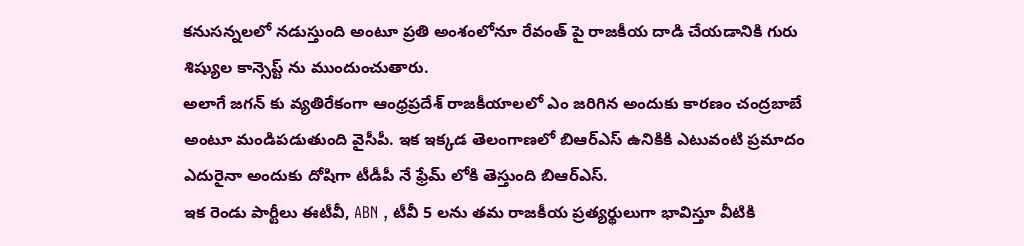కనుసన్నలలో నడుస్తుంది అంటూ ప్రతి అంశంలోనూ రేవంత్ పై రాజకీయ దాడి చేయడానికి గురు శిష్యుల కాన్సెప్ట్ ను ముందుంచుతారు.
అలాగే జగన్ కు వ్యతిరేకంగా ఆంధ్రప్రదేశ్ రాజకీయాలలో ఎం జరిగిన అందుకు కారణం చంద్రబాబే అంటూ మండిపడుతుంది వైసీపీ. ఇక ఇక్కడ తెలంగాణలో బిఆర్ఎస్ ఉనికికి ఎటువంటి ప్రమాదం ఎదురైనా అందుకు దోషిగా టీడీపీ నే ఫ్రేమ్ లోకి తెస్తుంది బిఆర్ఎస్.
ఇక రెండు పార్టీలు ఈటీవీ, ABN , టీవీ 5 లను తమ రాజకీయ ప్రత్యర్థులుగా భావిస్తూ వీటికి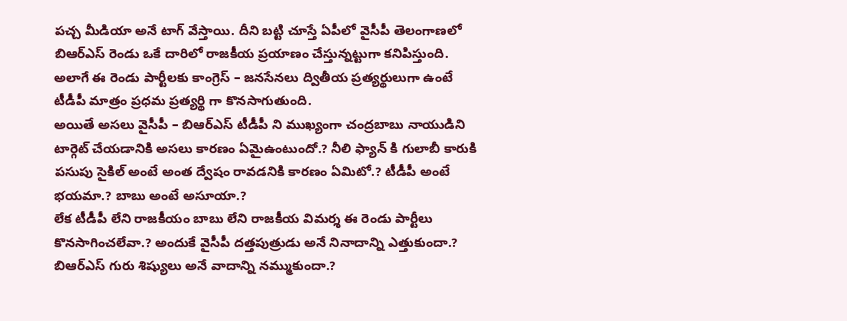పచ్చ మీడియా అనే టాగ్ వేస్తాయి. దీని బట్టి చూస్తే ఏపీలో వైసీపీ తెలంగాణలో బిఆర్ఎస్ రెండు ఒకే దారిలో రాజకీయ ప్రయాణం చేస్తున్నట్టుగా కనిపిస్తుంది. అలాగే ఈ రెండు పార్టీలకు కాంగ్రెస్ – జనసేనలు ద్వితీయ ప్రత్యర్థులుగా ఉంటే టీడీపీ మాత్రం ప్రధమ ప్రత్యర్థి గా కొనసాగుతుంది.
అయితే అసలు వైసీపీ – బిఆర్ఎస్ టీడీపీ ని ముఖ్యంగా చంద్రబాబు నాయుడిని టార్గెట్ చేయడానికి అసలు కారణం ఏమైఉంటుందో.? నీలి ఫ్యాన్ కి గులాబీ కారుకి పసుపు సైకిల్ అంటే అంత ద్వేషం రావడనికి కారణం ఏమిటో.? టీడీపీ అంటే భయమా.? బాబు అంటే అసూయా.?
లేక టీడీపీ లేని రాజకీయం బాబు లేని రాజకీయ విమర్శ ఈ రెండు పార్టీలు కొనసాగించలేవా.? అందుకే వైసీపీ దత్తపుత్రుడు అనే నినాదాన్ని ఎత్తుకుందా.? బిఆర్ఎస్ గురు శిష్యులు అనే వాదాన్ని నమ్ముకుందా.?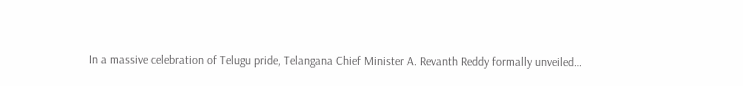In a massive celebration of Telugu pride, Telangana Chief Minister A. Revanth Reddy formally unveiled…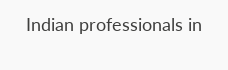Indian professionals in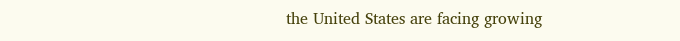the United States are facing growing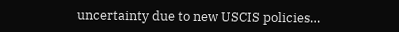uncertainty due to new USCIS policies…